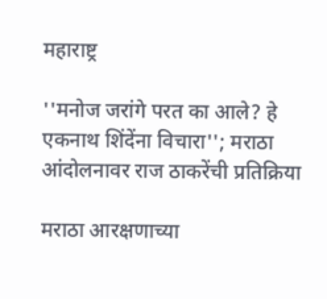महाराष्ट्र

''मनोज जरांगे परत का आले? हे एकनाथ शिंदेंना विचारा''; मराठा आंदोलनावर राज ठाकरेंची प्रतिक्रिया

मराठा आरक्षणाच्या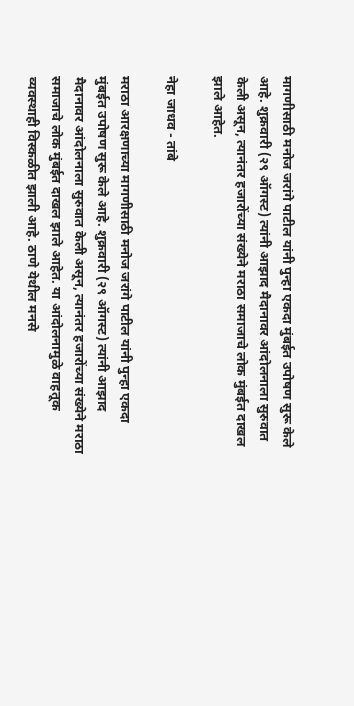मागणीसाठी मनोज जरांगे पाटील यांनी पुन्हा एकदा मुंबईत उपोषण सुरू केले आहे. शुक्रवारी (२९ ऑगस्ट) त्यांनी आझाद मैदानावर आंदोलनाला सुरुवात केली असून, त्यानंतर हजारोंच्या संख्येने मराठा समाजाचे लोक मुंबईत दाखल झाले आहेत.

नेहा जाधव - तांबे

मराठा आरक्षणाच्या मागणीसाठी मनोज जरांगे पाटील यांनी पुन्हा एकदा मुंबईत उपोषण सुरू केले आहे. शुक्रवारी (२९ ऑगस्ट) त्यांनी आझाद मैदानावर आंदोलनाला सुरुवात केली असून, त्यानंतर हजारोंच्या संख्येने मराठा समाजाचे लोक मुंबईत दाखल झाले आहेत. या आंदोलनामुळे वाहतूक व्यवस्थाही विस्कळीत झाली आहे. ठाणे येथील मनसे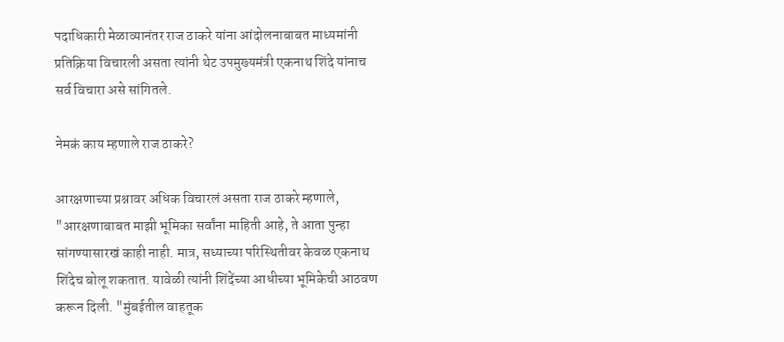पदाधिकारी मेळाव्यानंतर राज ठाकरे यांना आंदोलनाबाबत माध्यमांनी प्रतिक्रिया विचारली असता त्यांनी थेट उपमुख्यमंत्री एकनाथ शिंदे यांनाच सर्व विचारा असे सांगितले.

नेमकं काय म्हणाले राज ठाकरे?

आरक्षणाच्या प्रश्नावर अधिक विचारलं असता राज ठाकरे म्हणाले, "आरक्षणाबाबत माझी भूमिका सर्वांना माहिती आहे, ते आता पुन्हा सांगण्यासारखं काही नाही. मात्र, सध्याच्या परिस्थितीवर केवळ एकनाथ शिंदेच बोलू शकतात. यावेळी त्यांनी शिंदेंच्या आधीच्या भूमिकेची आठवण करून दिली. "मुंबईतील वाहतूक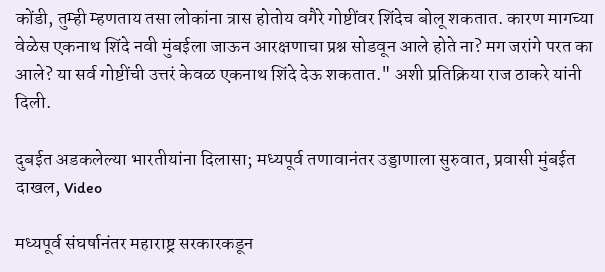कोंडी, तुम्ही म्हणताय तसा लोकांना त्रास होतोय वगैरे गोष्टींवर शिंदेच बोलू शकतात. कारण मागच्या वेळेस एकनाथ शिंदे नवी मुंबईला जाऊन आरक्षणाचा प्रश्न सोडवून आले होते ना? मग जरांगे परत का आले? या सर्व गोष्टींची उत्तरं केवळ एकनाथ शिंदे देऊ शकतात." अशी प्रतिक्रिया राज ठाकरे यांनी दिली.

दुबईत अडकलेल्या भारतीयांना दिलासा; मध्यपूर्व तणावानंतर उड्डाणाला सुरुवात, प्रवासी मुंबईत दाखल, Video

मध्यपूर्व संघर्षानंतर महाराष्ट्र सरकारकडून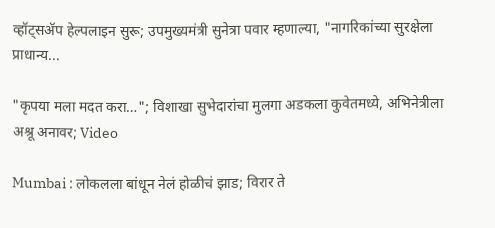व्हॉट्सॲप हेल्पलाइन सुरू; उपमुख्यमंत्री सुनेत्रा पवार म्हणाल्या, "नागरिकांच्या सुरक्षेला प्राधान्य...

"कृपया मला मदत करा…"; विशाखा सुभेदारांचा मुलगा अडकला कुवेतमध्ये, अभिनेत्रीला अश्रू अनावर; Video

Mumbai : लोकलला बांधून नेलं होळीचं झाड; विरार ते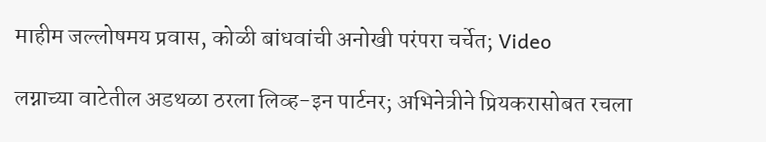माहीम जल्लोषमय प्रवास, कोळी बांधवांची अनोखी परंपरा चर्चेत; Video

लग्नाच्या वाटेतील अडथळा ठरला लिव्ह-इन पार्टनर; अभिनेत्रीने प्रियकरासोबत रचला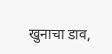खुनाचा डाव,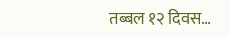तब्बल १२ दिवस…